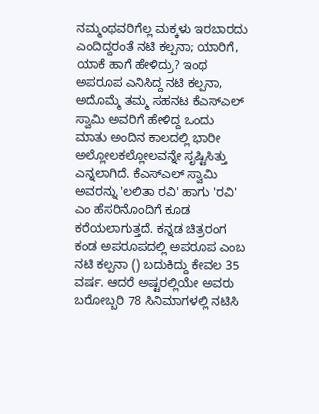ನಮ್ಮಂಥವರಿಗೆಲ್ಲ ಮಕ್ಕಳು ಇರಬಾರದು ಎಂದಿದ್ದರಂತೆ ನಟಿ ಕಲ್ಪನಾ; ಯಾರಿಗೆ, ಯಾಕೆ ಹಾಗೆ ಹೇಳಿದ್ರು? ಇಂಥ ಅಪರೂಪ ಎನಿಸಿದ್ದ ನಟಿ ಕಲ್ಪನಾ, ಅದೊಮ್ಮೆ ತಮ್ಮ ಸಹನಟ ಕೆಎಸ್‌ಎಲ್ ಸ್ವಾಮಿ ಅವರಿಗೆ ಹೇಳಿದ್ದ ಒಂದು ಮಾತು ಅಂದಿನ ಕಾಲದಲ್ಲಿ ಭಾರೀ ಅಲ್ಲೋಲಕಲ್ಲೋಲವನ್ನೇ ಸೃಷ್ಟಿಸಿತ್ತು ಎನ್ನಲಾಗಿದೆ. ಕೆಎಸ್‌ಎಲ್ ಸ್ವಾಮಿ ಅವರನ್ನು 'ಲಲಿತಾ ರವಿ' ಹಾಗು 'ರವಿ' ಎಂ ಹೆಸರಿನೊಂದಿಗೆ ಕೂಡ ಕರೆಯಲಾಗುತ್ತದೆ. ಕನ್ನಡ ಚಿತ್ರರಂಗ ಕಂಡ ಅಪರೂಪದಲ್ಲಿ ಅಪರೂಪ ಎಂಬ ನಟಿ ಕಲ್ಪನಾ () ಬದುಕಿದ್ದು ಕೇವಲ 35 ವರ್ಷ. ಆದರೆ ಅಷ್ಟರಲ್ಲಿಯೇ ಅವರು ಬರೋಬ್ಬರಿ 78 ಸಿನಿಮಾಗಳಲ್ಲಿ ನಟಿಸಿ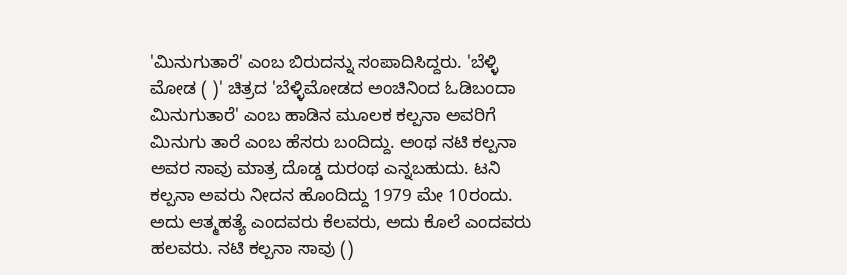'ಮಿನುಗುತಾರೆ' ಎಂಬ ಬಿರುದನ್ನು ಸಂಪಾದಿಸಿದ್ದರು. 'ಬೆಳ್ಳಿ ಮೋಡ ( )' ಚಿತ್ರದ 'ಬೆಳ್ಳಿಮೋಡದ ಅಂಚಿನಿಂದ ಓಡಿಬಂದಾ ಮಿನುಗುತಾರೆ' ಎಂಬ ಹಾಡಿನ ಮೂಲಕ ಕಲ್ಪನಾ ಅವರಿಗೆ ಮಿನುಗು ತಾರೆ ಎಂಬ ಹೆಸರು ಬಂದಿದ್ದು. ಅಂಥ ನಟಿ ಕಲ್ಪನಾ ಅವರ ಸಾವು ಮಾತ್ರ ದೊಡ್ಡ ದುರಂಥ ಎನ್ನಬಹುದು. ಟನಿ ಕಲ್ಪನಾ ಅವರು ನೀದನ ಹೊಂದಿದ್ದು 1979 ಮೇ 10ರಂದು. ಅದು ಆತ್ಮಹತ್ಯೆ ಎಂದವರು ಕೆಲವರು, ಅದು ಕೊಲೆ ಎಂದವರು ಹಲವರು. ನಟಿ ಕಲ್ಪನಾ ಸಾವು ()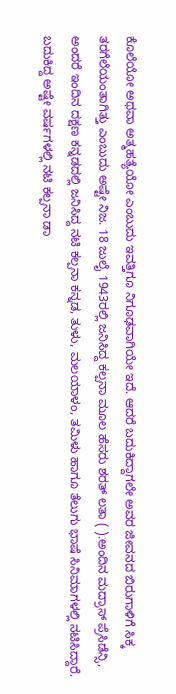ಕೊಲೆಯೋ ಅಥವಾ ಅತ್ಮಹತ್ಯೆಯೋ ಎಂಬುದು ಇವತ್ತಿಗೂ ನಿಗೂಢವಾಗಿಯೇ ಇದೆ. ಆದರೆ ಬದುಕಿದ್ದಾಗಲೇ ಅವರ ಜೀವನದ ಬಿರುಗಾಳಿಗೆ ಸಿಕ್ಕ ತರಗೆಲೆಯಂತಾಗಿತ್ತು ಎಂಬುದು ಅಷ್ಟೇ ನಿಜ. 18 ಜುಲೈ 1943ರಲ್ಲಿ ಜನಿಸಿದ್ದ ಕಲ್ಪನಾ ಮೂಲ ಹೆಸರು ಶರತ್ ಲತಾ ( ).ಅಂದಿನ ಮದ್ರಾಸ್ ಪ್ರೆಸಿಡೆನ್ಸಿ, ಅಂದರೆ ಇಂದಿನ ದಕ್ಷಣ ಕನ್ನಡದಲ್ಲಿ ಜನಿಸಿದ್ದ ನಟಿ ಕಲ್ಪನಾ ಕನ್ನಡ, ತುಳು, ಮಲಯಾಳಂ, ತಮಿಳು ಹಾಗೂ ತೆಲುಗು ಭಾಷೆ ಸಿನಿಮಾಗಳಲ್ಲಿ ನಟಿಸಿದ್ದಾರೆ. ಬದುಕಿದ್ದ ಅಷ್ಟೇ ವರ್ಷಗಳಲ್ಲಿ ನಟಿ ಕಲ್ಪನಾ ಡಾ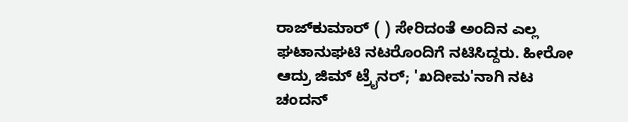ರಾಜ್‌ಕುಮಾರ್ ( ) ಸೇರಿದಂತೆ ಅಂದಿನ ಎಲ್ಲ ಘಟಾನುಘಟಿ ನಟರೊಂದಿಗೆ ನಟಿಸಿದ್ದರು. ಹೀರೋ ಆದ್ರು ಜಿಮ್ ಟ್ರೈನರ್; 'ಖದೀಮ'ನಾಗಿ ನಟ ಚಂದನ್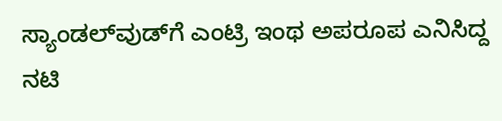ಸ್ಯಾಂಡಲ್‌ವುಡ್‌ಗೆ ಎಂಟ್ರಿ ಇಂಥ ಅಪರೂಪ ಎನಿಸಿದ್ದ ನಟಿ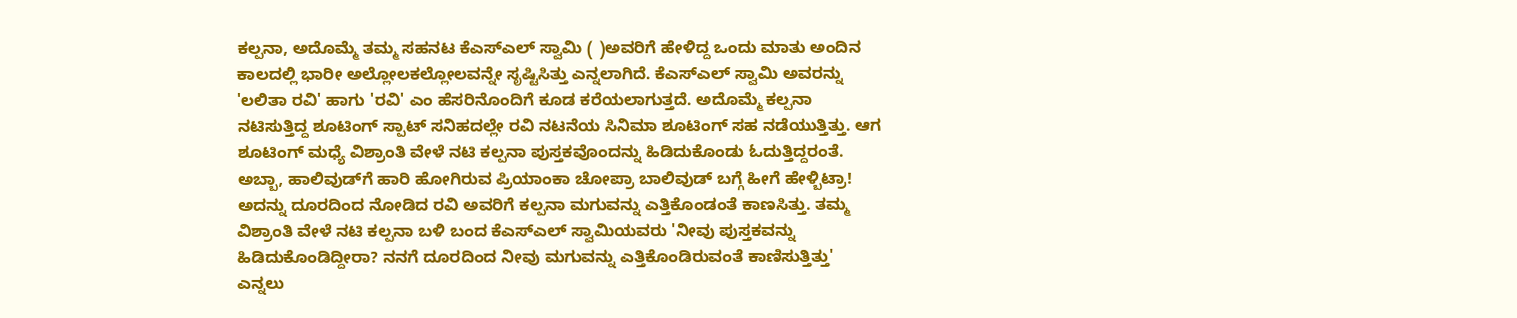ಕಲ್ಪನಾ, ಅದೊಮ್ಮೆ ತಮ್ಮ ಸಹನಟ ಕೆಎಸ್‌ಎಲ್ ಸ್ವಾಮಿ ( )ಅವರಿಗೆ ಹೇಳಿದ್ದ ಒಂದು ಮಾತು ಅಂದಿನ ಕಾಲದಲ್ಲಿ ಭಾರೀ ಅಲ್ಲೋಲಕಲ್ಲೋಲವನ್ನೇ ಸೃಷ್ಟಿಸಿತ್ತು ಎನ್ನಲಾಗಿದೆ. ಕೆಎಸ್‌ಎಲ್ ಸ್ವಾಮಿ ಅವರನ್ನು 'ಲಲಿತಾ ರವಿ' ಹಾಗು 'ರವಿ' ಎಂ ಹೆಸರಿನೊಂದಿಗೆ ಕೂಡ ಕರೆಯಲಾಗುತ್ತದೆ. ಅದೊಮ್ಮೆ ಕಲ್ಪನಾ ನಟಿಸುತ್ತಿದ್ದ ಶೂಟಿಂಗ್ ಸ್ಪಾಟ್ ಸನಿಹದಲ್ಲೇ ರವಿ ನಟನೆಯ ಸಿನಿಮಾ ಶೂಟಿಂಗ್ ಸಹ ನಡೆಯುತ್ತಿತ್ತು. ಆಗ ಶೂಟಿಂಗ್ ಮಧ್ಯೆ ವಿಶ್ರಾಂತಿ ವೇಳೆ ನಟಿ ಕಲ್ಪನಾ ಪುಸ್ತಕವೊಂದನ್ನು ಹಿಡಿದುಕೊಂಡು ಓದುತ್ತಿದ್ದರಂತೆ. ಅಬ್ಬಾ, ಹಾಲಿವುಡ್‌ಗೆ ಹಾರಿ ಹೋಗಿರುವ ಪ್ರಿಯಾಂಕಾ ಚೋಪ್ರಾ ಬಾಲಿವುಡ್‌ ಬಗ್ಗೆ ಹೀಗೆ ಹೇಳ್ಬಿಟ್ರಾ! ಅದನ್ನು ದೂರದಿಂದ ನೋಡಿದ ರವಿ ಅವರಿಗೆ ಕಲ್ಪನಾ ಮಗುವನ್ನು ಎತ್ತಿಕೊಂಡಂತೆ ಕಾಣಸಿತ್ತು. ತಮ್ಮ ವಿಶ್ರಾಂತಿ ವೇಳೆ ನಟಿ ಕಲ್ಪನಾ ಬಳಿ ಬಂದ ಕೆಎಸ್‌ಎಲ್ ಸ್ವಾಮಿಯವರು 'ನೀವು ಪುಸ್ತಕವನ್ನು ಹಿಡಿದುಕೊಂಡಿದ್ದೀರಾ? ನನಗೆ ದೂರದಿಂದ ನೀವು ಮಗುವನ್ನು ಎತ್ತಿಕೊಂಡಿರುವಂತೆ ಕಾಣಿಸುತ್ತಿತ್ತು' ಎನ್ನಲು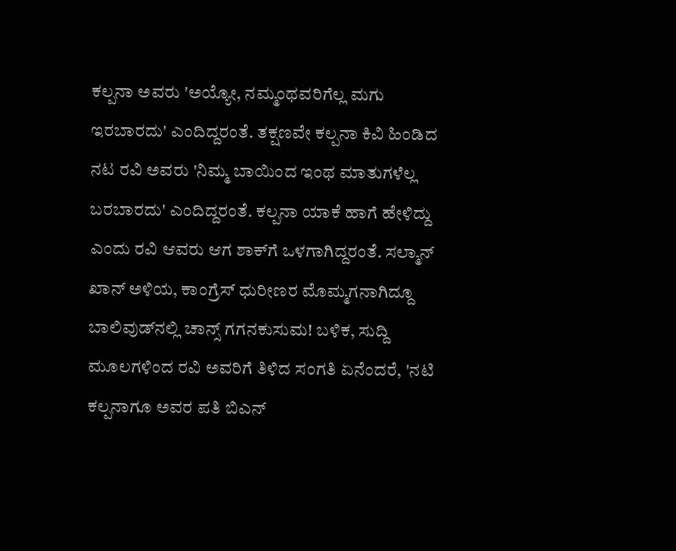ಕಲ್ಪನಾ ಅವರು 'ಅಯ್ಯೋ, ನಮ್ಮಂಥವರಿಗೆಲ್ಲ ಮಗು ಇರಬಾರದು' ಎಂದಿದ್ದರಂತೆ. ತಕ್ಷಣವೇ ಕಲ್ಪನಾ ಕಿವಿ ಹಿಂಡಿದ ನಟ ರವಿ ಅವರು 'ನಿಮ್ಮ ಬಾಯಿಂದ ಇಂಥ ಮಾತುಗಳೆಲ್ಲ ಬರಬಾರದು' ಎಂದಿದ್ದರಂತೆ. ಕಲ್ಪನಾ ಯಾಕೆ ಹಾಗೆ ಹೇಳಿದ್ದು ಎಂದು ರವಿ ಆವರು ಆಗ ಶಾಕ್‌ಗೆ ಒಳಗಾಗಿದ್ದರಂತೆ. ಸಲ್ಮಾನ್‌ ಖಾನ್ ಅಳಿಯ, ಕಾಂಗ್ರೆಸ್‌ ಧುರೀಣರ ಮೊಮ್ಮಗನಾಗಿದ್ದೂ ಬಾಲಿವುಡ್‌ನಲ್ಲಿ ಚಾನ್ಸ್ ಗಗನಕುಸುಮ! ಬಳಿಕ, ಸುದ್ದಿ ಮೂಲಗಳಿಂದ ರವಿ ಅವರಿಗೆ ತಿಳಿದ ಸಂಗತಿ ಏನೆಂದರೆ, 'ನಟಿ ಕಲ್ಪನಾಗೂ ಅವರ ಪತಿ ಬಿಎನ್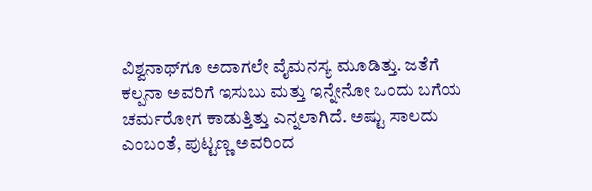ವಿಶ್ವನಾಥ್‌ಗೂ ಅದಾಗಲೇ ವೈಮನಸ್ಯ ಮೂಡಿತ್ತು. ಜತೆಗೆ ಕಲ್ಪನಾ ಅವರಿಗೆ ಇಸುಬು ಮತ್ತು ಇನ್ನೇನೋ ಒಂದು ಬಗೆಯ ಚರ್ಮರೋಗ ಕಾಡುತ್ತಿತ್ತು ಎನ್ನಲಾಗಿದೆ. ಅಷ್ಟು ಸಾಲದು ಎಂಬಂತೆ, ಪುಟ್ಟಣ್ಣ ಅವರಿಂದ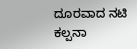ದೂರವಾದ ನಟಿ ಕಲ್ಪನಾ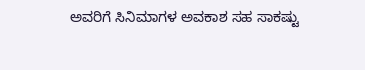ಅವರಿಗೆ ಸಿನಿಮಾಗಳ ಅವಕಾಶ ಸಹ ಸಾಕಷ್ಟು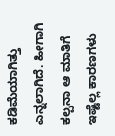ಕಡಿಮೆಯಾಗಿತ್ತು ಎನ್ನಲಾಗಿದೆ. ಹೀಗಾಗಿ ಕಲ್ಪನಾ ಆ ಮಾತಿಗೆ ಇಷ್ಟೆಲ್ಲ ಕಾರಣಗಳು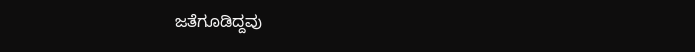ಜತೆಗೂಡಿದ್ದವು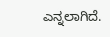ಎನ್ನಲಾಗಿದೆ.